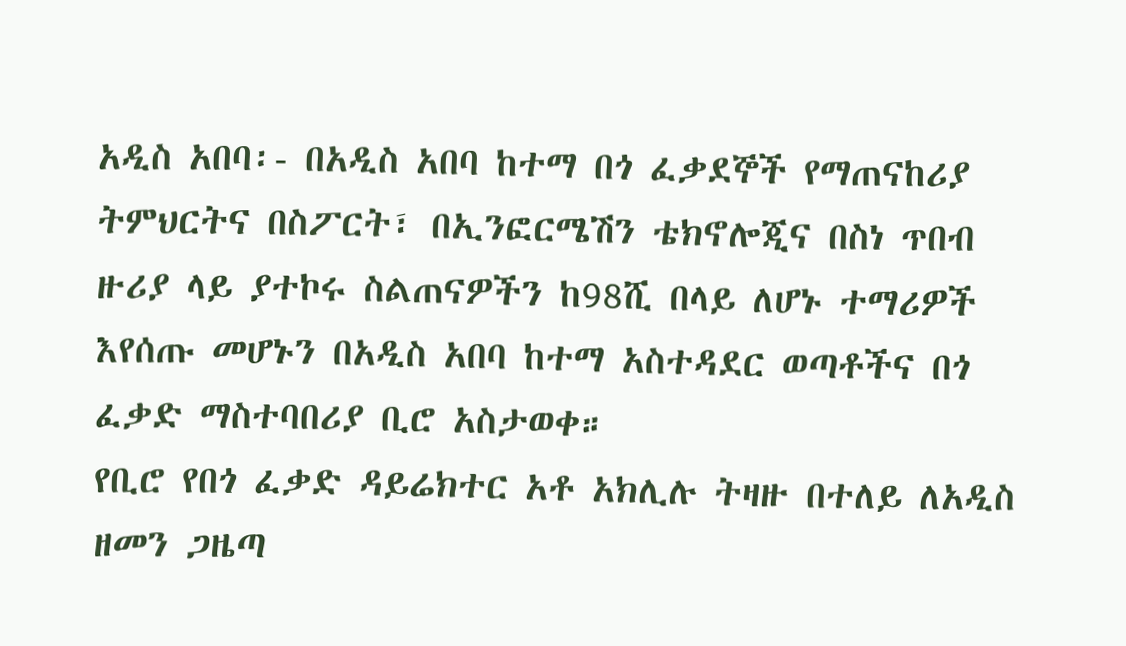አዲስ አበባ፡- በአዲስ አበባ ከተማ በጎ ፈቃደኞች የማጠናከሪያ ትምህርትና በስፖርት፣ በኢንፎርሜሽን ቴክኖሎጂና በስነ ጥበብ ዙሪያ ላይ ያተኮሩ ስልጠናዎችን ከ98ሺ በላይ ለሆኑ ተማሪዎች እየሰጡ መሆኑን በአዲስ አበባ ከተማ አስተዳደር ወጣቶችና በጎ ፈቃድ ማስተባበሪያ ቢሮ አስታወቀ።
የቢሮ የበጎ ፈቃድ ዳይሬክተር አቶ አክሊሉ ትዛዙ በተለይ ለአዲስ ዘመን ጋዜጣ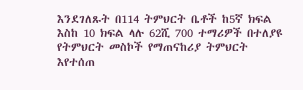እንደገለጹት በ114 ትምህርት ቤቶች ከ5ኛ ክፍል እስከ 10 ክፍል ላሉ 62ሺ 700 ተማሪዎች በተለያዩ የትምህርት መስኮች የማጠናከሪያ ትምህርት እየተሰጠ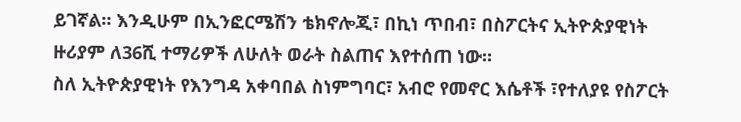ይገኛል። እንዲሁም በኢንፎርሜሽን ቴክኖሎጂ፣ በኪነ ጥበብ፣ በስፖርትና ኢትዮጵያዊነት ዙሪያም ለ36ሺ ተማሪዎች ለሁለት ወራት ስልጠና እየተሰጠ ነው።
ስለ ኢትዮጵያዊነት የእንግዳ አቀባበል ስነምግባር፣ አብሮ የመኖር እሴቶች ፣የተለያዩ የስፖርት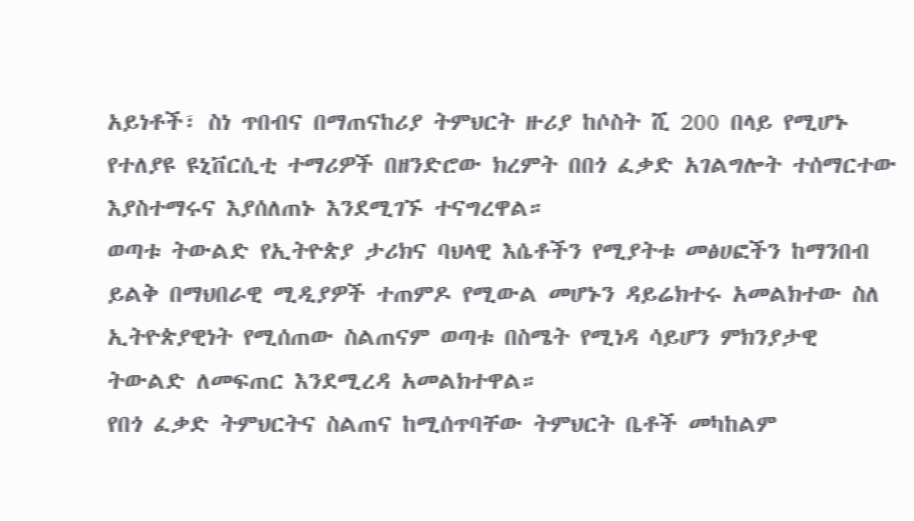አይነቶች፣ ስነ ጥበብና በማጠናከሪያ ትምህርት ዙሪያ ከሶስት ሺ 200 በላይ የሚሆኑ የተለያዩ ዩኒቨርሲቲ ተማሪዎች በዘንድሮው ክረምት በበጎ ፈቃድ አገልግሎት ተሰማርተው እያስተማሩና እያሰለጠኑ እንደሚገኙ ተናግረዋል።
ወጣቱ ትውልድ የኢትዮጵያ ታሪክና ባህላዊ እሴቶችን የሚያትቱ መፅሀፎችን ከማንበብ ይልቅ በማህበራዊ ሚዲያዎች ተጠምዶ የሚውል መሆኑን ዳይሬክተሩ አመልክተው ስለ ኢትዮጵያዊነት የሚሰጠው ስልጠናም ወጣቱ በስሜት የሚነዳ ሳይሆን ምክንያታዊ ትውልድ ለመፍጠር እንደሚረዳ አመልክተዋል።
የበጎ ፈቃድ ትምህርትና ስልጠና ከሚሰጥባቸው ትምህርት ቤቶች መካከልም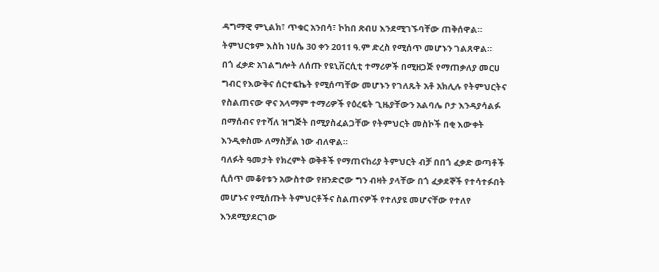ዳግማዊ ምኒልክ፣ ጥቁር አንበሳ፣ ኮከበ ጽብሀ እንደሚገኙባቸው ጠቅሰዋል። ትምህርቱም እስከ ነሀሴ 30 ቀን 2011 ዓ.ም ድረስ የሚሰጥ መሆኑን ገልጸዋል።
በጎ ፈቃድ አገልግሎት ለሰጡ የዩኒቨርሲቲ ተማሪዎች በሚዘጋጅ የማጠቃለያ መርሀ ግብር የእውቅና ሰርተፍኬት የሚሰጣቸው መሆኑን የገለጹት አቶ አክሊሉ የትምህርትና የስልጠናው ዋና አላማም ተማሪዎች የዕረፍት ጊዜያቸውን አልባሌ ቦታ እንዳያሳልፉ በማሰብና የተሻለ ዝግጅት በሚያስፈልጋቸው የትምህርት መስኮች በቂ እውቀት እንዲቀስሙ ለማስቻል ነው ብለዋል።
ባለፉት ዓመታት የክረምት ወቅቶች የማጠናከሪያ ትምህርት ብቻ በበጎ ፈቃድ ወጣቶች ሲሰጥ መቆየቱን አውስተው የዘንድሮው ግን ብዛት ያላቸው በጎ ፈቃደኞች የተሳተፉበት መሆኑና የሚሰጡት ትምህርቶችና ስልጠናዎች የተለያዩ መሆናቸው የተለየ እንደሚያደርገው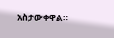አስታውቀዋል።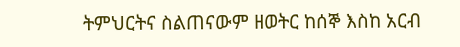ትምህርትና ስልጠናውም ዘወትር ከሰኞ እስከ አርብ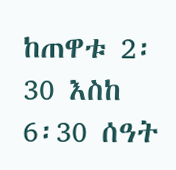ከጠዋቱ 2፡30 እስከ 6፡30 ሰዓት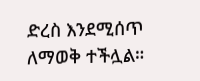ድረስ እንደሚሰጥ ለማወቅ ተችሏል።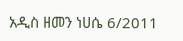አዲስ ዘመን ነሀሴ 6/2011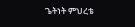ጌትነት ምህረቴ